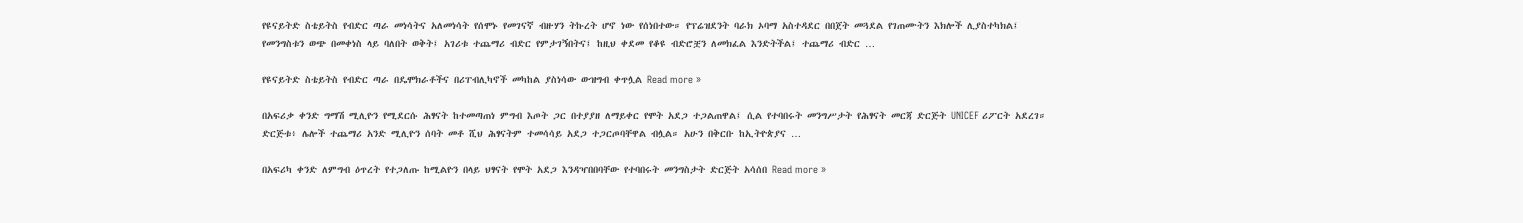የዩናይትድ ስቴይትስ የብድር ጣራ መነሳትና አለመነሳት የሰሞኑ የመገናኛ ብዙሃን ትኩረት ሆኖ ነው የሰነበተው። የፕሬዝደንት ባራክ ኦባማ አስተዳደር በበጀት መጓደል የገጠሙትን እክሎች ሊያስተካክል፤ የመንግስቱን ወጭ በመቀነስ ላይ ባለበት ወቅት፤ አገሪቱ ተጨማሪ ብድር የምታገኝበትና፤ ከዚህ ቀደመ የቆዩ ብድሮቿን ለመክፈል እንድትችል፤ ተጨማሪ ብድር …

የዩናይትድ ስቴይትስ የብድር ጣራ በዴሞክራቶችና በሪፐብሊካኖች መካከል ያስነሳው ውዝግብ ቀጥሏል Read more »

በአፍሪቃ ቀንድ ግማሽ ሚሊዮን የሚደርሱ ሕፃናት ከተመጣጠነ ምግብ እጦት ጋር በተያያዘ ለማይቀር የሞት አደጋ ተጋልጠዋል፤ ሲል የተባበሩት መንግሥታት የሕፃናት መርጃ ድርጅት UNICEF ሪፖርት አደረገ። ድርጅቱ፥ ሌሎች ተጨማሪ አንድ ሚሊዮን ሰባት መቶ ሺህ ሕፃናትም ተመሳሳይ አደጋ ተጋርጦባቸዋል ብሏል። አሁን በቅርቡ ከኢትዮጵያና …

በአፍሪካ ቀንድ ለምግብ ዕጥረት የተጋለጡ ከሚልዮን በላይ ህፃናት የሞት አደጋ እንዳዣበበባቸው የተባበሩት መንግስታት ድርጅት አሳሰበ Read more »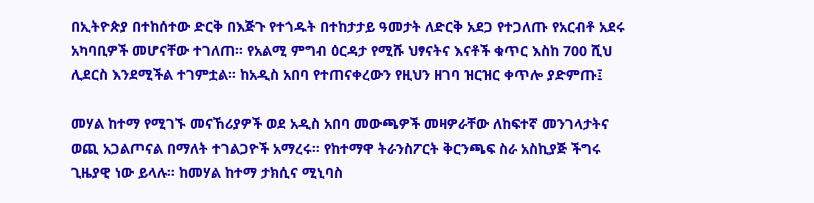በኢትዮጵያ በተከሰተው ድርቅ በእጅጉ የተጎዱት በተከታታይ ዓመታት ለድርቅ አደጋ የተጋለጡ የአርብቶ አደሩ አካባቢዎች መሆናቸው ተገለጠ። የአልሚ ምግብ ዕርዳታ የሚሹ ህፃናትና እናቶች ቁጥር እስከ 700 ሺህ ሊደርስ እንደሚችል ተገምቷል። ከአዲስ አበባ የተጠናቀረውን የዚህን ዘገባ ዝርዝር ቀጥሎ ያድምጡ፤

መሃል ከተማ የሚገኙ መናኸሪያዎች ወደ አዲስ አበባ መውጫዎች መዛዎራቸው ለከፍተኛ መንገላታትና ወጪ አጋልጦናል በማለት ተገልጋዮች አማረሩ። የከተማዋ ትራንስፖርት ቅርንጫፍ ስራ አስኪያጅ ችግሩ ጊዜያዊ ነው ይላሉ። ከመሃል ከተማ ታክሲና ሚኒባስ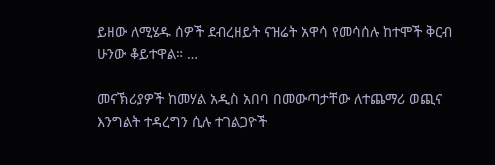ይዘው ለሚሄዱ ሰዎች ደብረዘይት ናዝሬት አዋሳ የመሳሰሉ ከተሞች ቅርብ ሁንው ቆይተዋል። …

መናኽሪያዎች ከመሃል አዲስ አበባ በመውጣታቸው ለተጨማሪ ወጪና እንግልት ተዳረግን ሲሉ ተገልጋዮች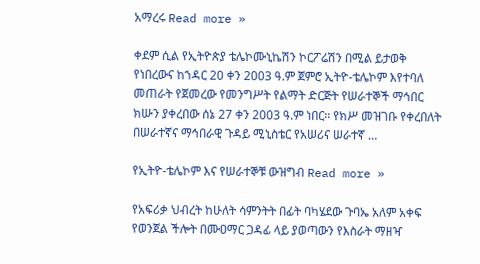አማረሩ Read more »

ቀደም ሲል የኢትዮጵያ ቴሌኮሙኒኬሽን ኮርፖሬሽን በሚል ይታወቅ የነበረውና ከኀዳር 20 ቀን 2003 ዓ.ም ጀምሮ ኢትዮ-ቴሌኮም እየተባለ መጠራት የጀመረው የመንግሥት የልማት ድርጅት የሠራተኞች ማኅበር ክሡን ያቀረበው ሰኔ 27 ቀን 2003 ዓ.ም ነበር፡፡ የክሥ መዝገቡ የቀረበለት በሠራተኛና ማኅበራዊ ጉዳይ ሚኒስቴር የአሠሪና ሠራተኛ …

የኢትዮ-ቴሌኮም እና የሠራተኞቹ ውዝግብ Read more »

የአፍሪቃ ህብረት ከሁለት ሳምንትት በፊት ባካሄደው ጉባኤ አለም አቀፍ የወንጀል ችሎት በሙዐማር ጋዳፊ ላይ ያወጣውን የእስራት ማዘዣ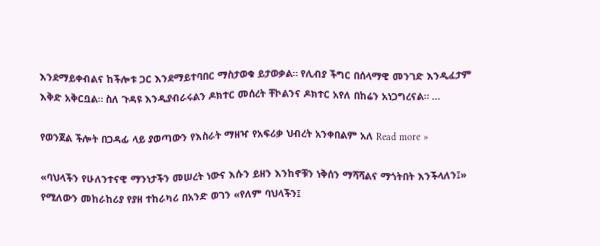እንደማይቀብልና ከችሎቱ ጋር እንደማይተባበር ማስታወቁ ይታወቃል። የሊብያ ችግር በሰላማዊ መንገድ እንዲፈታም እቅድ አቅርቧል። ስለ ጉዳዩ እንዲያብራሩልን ዶክተር መሰረት ቸኮልንና ዶክተር አየለ በከሬን አነጋግረናል። …

የወንጀል ችሎት በጋዳፊ ላይ ያወጣውን የእስራት ማዘዣ የአፍሪቃ ህብረት አንቀበልም አለ Read more »

«ባህላችን የሁለንተናዊ ማንነታችን መሠረት ነውና እሱን ይዘን እንከኖቹን ነቅሰን ማሻሻልና ማጎትበት እንችላለን፤» የሚለውን መከራከሪያ የያዘ ተከራካሪ በአንድ ወገን «የለም ባህላችን፤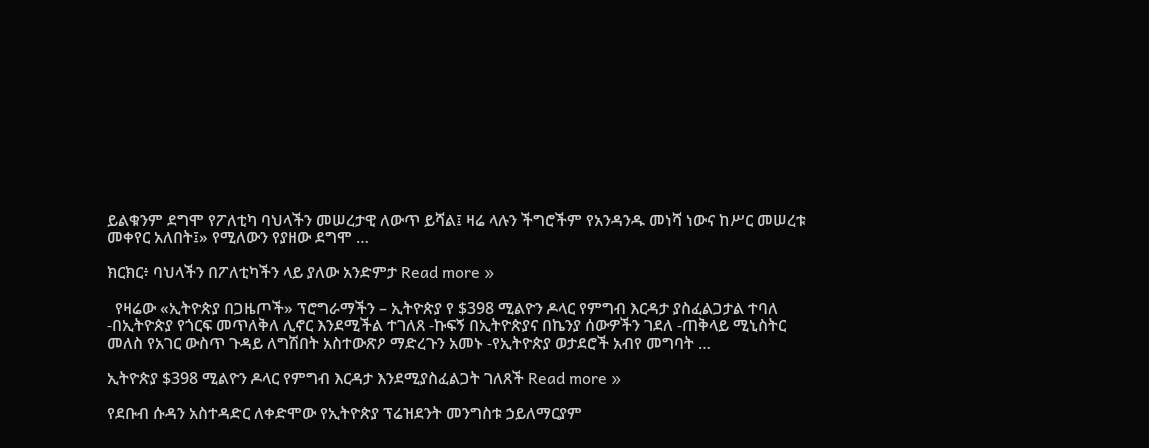ይልቁንም ደግሞ የፖለቲካ ባህላችን መሠረታዊ ለውጥ ይሻል፤ ዛሬ ላሉን ችግሮችም የአንዳንዱ መነሻ ነውና ከሥር መሠረቱ መቀየር አለበት፤» የሚለውን የያዘው ደግሞ …

ክርክር፥ ባህላችን በፖለቲካችን ላይ ያለው አንድምታ Read more »

  የዛሬው «ኢትዮጵያ በጋዜጦች» ፕሮግራማችን – ኢትዮጵያ የ $398 ሚልዮን ዶላር የምግብ እርዳታ ያስፈልጋታል ተባለ -በኢትዮጵያ የጎርፍ መጥለቅለ ሊኖር እንደሚችል ተገለጸ -ኩፍኝ በኢትዮጵያና በኬንያ ሰውዎችን ገደለ -ጠቅላይ ሚኒስትር መለስ የአገር ውስጥ ጉዳይ ለግሽበት አስተውጽዖ ማድረጉን አመኑ -የኢትዮጵያ ወታደሮች አብየ መግባት …

ኢትዮጵያ $398 ሚልዮን ዶላር የምግብ እርዳታ እንደሚያስፈልጋት ገለጸች Read more »

የደቡብ ሱዳን አስተዳድር ለቀድሞው የኢትዮጵያ ፕሬዝደንት መንግስቱ ኃይለማርያም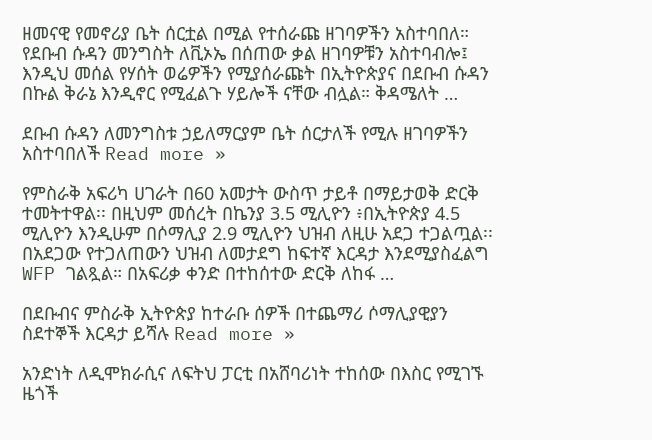ዘመናዊ የመኖሪያ ቤት ሰርቷል በሚል የተሰራጩ ዘገባዎችን አስተባበለ። የደቡብ ሱዳን መንግስት ለቪኦኤ በሰጠው ቃል ዘገባዎቹን አስተባብሎ፤ እንዲህ መሰል የሃሰት ወሬዎችን የሚያሰራጩት በኢትዮጵያና በደቡብ ሱዳን በኩል ቅራኔ እንዲኖር የሚፈልጉ ሃይሎች ናቸው ብሏል። ቅዳሜለት …

ደቡብ ሱዳን ለመንግስቱ ኃይለማርያም ቤት ሰርታለች የሚሉ ዘገባዎችን አስተባበለች Read more »

የምስራቅ አፍሪካ ሀገራት በ60 አመታት ውስጥ ታይቶ በማይታወቅ ድርቅ ተመትተዋል፡፡ በዚህም መሰረት በኬንያ 3.5 ሚሊዮን ፥በኢትዮጵያ 4.5 ሚሊዮን እንዲሁም በሶማሊያ 2.9 ሚሊዮን ህዝብ ለዚሁ አደጋ ተጋልጧል፡፡ በአደጋው የተጋለጠውን ህዝብ ለመታደግ ከፍተኛ እርዳታ እንደሚያስፈልግ WFP ገልጿል። በአፍሪቃ ቀንድ በተከሰተው ድርቅ ለከፋ …

በደቡብና ምስራቅ ኢትዮጵያ ከተራቡ ሰዎች በተጨማሪ ሶማሊያዊያን ስደተኞች እርዳታ ይሻሉ Read more »

አንድነት ለዲሞክራሲና ለፍትህ ፓርቲ በአሸባሪነት ተከሰው በእስር የሚገኙ ዜጎች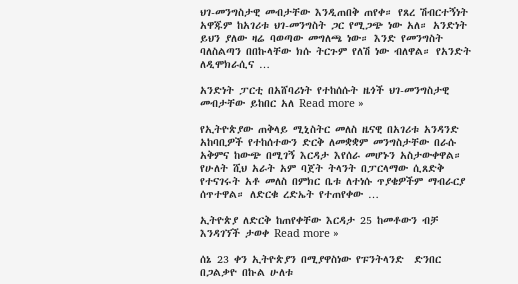ህገ-መንግስታዊ መብታቸው እንዲጠበቅ ጠየቀ። የጸረ ሽብርተኝነት አዋጁም ከአገሪቱ ህገ-መንግስት ጋር የሚጋጭ ነው አለ። አንድነት ይህን ያለው ዛሬ ባወጣው መግለጫ ነው። እንድ የመንግስት ባለስልጣን በበኩላቸው ክሱ ትርጉም የለሽ ነው ብለዋል። የአንድት ለዲሞክራሲና …

አንድነት ፓርቲ በአሸባሪነት የተከሰሱት ዜጎች ህገ-መንግስታዊ መብታቸው ይከበር አለ Read more »

የኢትዮጵያው ጠቅላይ ሚኒስትር መለስ ዜናዊ በአገሪቱ አንዳንድ አከባቢዎች የተከሰተውን ድርቅ ለመቋቋም መንግስታቸው በራሱ አቅምና ከውጭ በሚገኝ እርዳታ እየሰራ መሆኑን አስታውቀዋል። የሁለት ሺህ አራት አም ባጀት ትላንት በፓርላማው ሲጸድቅ የተናገሩት አቶ መለስ በምክር ቤቱ ለተነሱ ጥያቄዎችም ማብራርያ ሰጥተዋል። ለድርቁ ረድኤት የተጠየቀው …

ኢትዮጵያ ለድርቅ ከጠየቀቸው እርዳታ 25 ከመቶውን ብቻ እንዳገኘች ታወቀ Read more »

ሰኔ 23 ቀን ኢትዮጵያን በሚያዋስነው የፑንትላንድ  ድንበር በጋልቃዮ በኩል ሁለቱ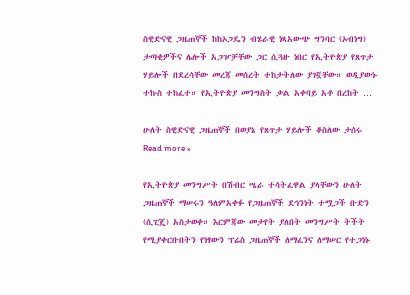ስዊድናዊ ጋዜጠኞች ከከኦጋዴን ብሄራዊ ነጻአውጭ ግንባር (ኦብነግ) ታጣቂዎችና ሌሎች አጋዦቻቸው ጋር ሲጓዙ ነበር የኢትዮጵያ የጸጥታ ሃይሎች በደረሳቸው መረጃ መሰረት ተከታትለው ያገኟቸው። ወዲያውኑ ተኩስ ተከፈተ። የኢትዮጵያ መንግስት ቃል አቀባይ አቶ በረከት …

ሁለት ስዊድናዊ ጋዜጠኞች በወያኔ የጸጥታ ሃይሎች ቆስለው ታሰሩ Read more »

የኢትዮጵያ መንግሥት በሽብር ሤራ ተሳትፈዋል ያላቸውን ሁለት ጋዜጠኞች ማሠሩን ዓለምአቀፉ የጋዜጠኞች ደኅንነት ተሟጋች ቡድን (ሲፒጄ) አስታወቀ። እርምጃው መታየት ያለበት መንግሥት ትችት የሚያቀርቡበትን የነፃውን ፕሬስ ጋዜጠኞች ለማፈንና ለማሠር የተጋነኑ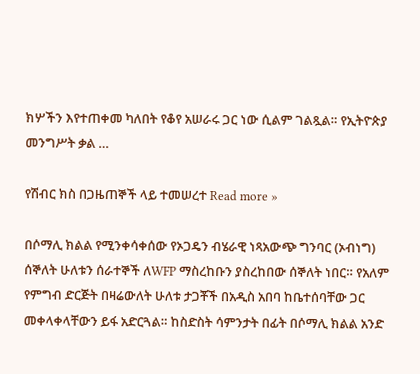ክሦችን እየተጠቀመ ካለበት የቆየ አሠራሩ ጋር ነው ሲልም ገልጿል። የኢትዮጵያ መንግሥት ቃል …

የሽብር ክስ በጋዜጠኞች ላይ ተመሠረተ Read more »

በሶማሊ ክልል የሚንቀሳቀሰው የኦጋዴን ብሄራዊ ነጻአውጭ ግንባር (ኦብነግ) ሰኞለት ሁለቱን ሰራተኞች ለWFP ማስረከቡን ያስረከበው ሰኞለት ነበር። የአለም የምግብ ድርጅት በዛሬውለት ሁለቱ ታጋቾች በአዲስ አበባ ከቤተሰባቸው ጋር መቀላቀላቸውን ይፋ አድርጓል። ከስድስት ሳምንታት በፊት በሶማሊ ክልል አንድ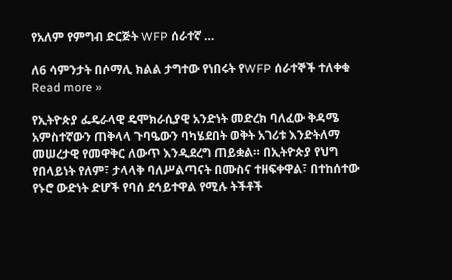የአለም የምግብ ድርጅት WFP ሰራተኛ …

ለ6 ሳምንታት በሶማሊ ክልል ታግተው የነበሩት የWFP ሰራተኞች ተለቀቁ Read more »

የኢትዮጵያ ፌዴራላዊ ዴሞክራሲያዊ አንድነት መድረክ ባለፈው ቅዳሜ አምስተኛውን ጠቅላላ ጉባዔውን ባካሄደበት ወቅት አገሪቱ እንድትለማ መሠረታዊ የመዋቅር ለውጥ እንዲደረግ ጠይቋል። በኢትዮጵያ የህግ የበላይነት የለም፣ ታላላቅ ባለሥልጣናት በሙስና ተዘፍቀዋል፣ በተከሰተው የኑሮ ውድነት ድሆች የባሰ ደኅይተዋል የሚሉ ትችቶች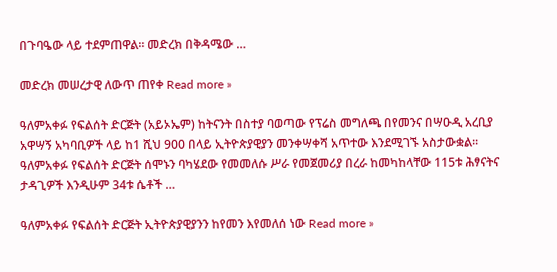በጉባዔው ላይ ተደምጠዋል። መድረክ በቅዳሜው …

መድረክ መሠረታዊ ለውጥ ጠየቀ Read more »

ዓለምአቀፉ የፍልሰት ድርጅት (አይኦኤም) ከትናንት በስተያ ባወጣው የፕሬስ መግለጫ በየመንና በሣዑዲ አረቢያ አዋሣኝ አካባቢዎች ላይ ከ1 ሺህ 900 በላይ ኢትዮጵያዊያን መንቀሣቀሻ አጥተው እንደሚገኙ አስታውቋል፡፡ ዓለምአቀፉ የፍልሰት ድርጅት ሰሞኑን ባካሄደው የመመለሱ ሥራ የመጀመሪያ በረራ ከመካከላቸው 115ቱ ሕፃናትና ታዳጊዎች እንዲሁም 34ቱ ሴቶች …

ዓለምአቀፉ የፍልሰት ድርጅት ኢትዮጵያዊያንን ከየመን እየመለሰ ነው Read more »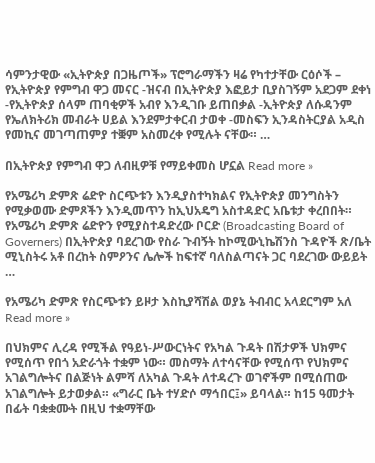ሳምንታዊው «ኢትዮጵያ በጋዜጦች» ፕሮግራማችን ዛሬ የካተታቸው ርዕሶች – የኢትዮጵያ የምግብ ዋጋ መናር -ዝናብ በኢትዮጵያ እፎይታ ቢያስገኝም አደጋም ደቀነ -የኢትዮጵያ ሰላም ጠባቂዎች አብየ እንዲገቡ ይጠበቃል -ኢትዮጵያ ለሱዳንም የኤለክትሪክ መብራት ሀይል እንደምታቀርብ ታወቀ -መስፍን ኢንዳስትርያል አዲስ የመኪና መገጣጠምያ ተቛም አስመረቀ የሚሉት ናቸው። …

በኢትዮጵያ የምግብ ዋጋ ለብዚዎቹ የማይቀመስ ሆኗል Read more »

የአሜሪካ ድምጽ ሬድዮ ስርጭቱን እንዲያስተካክልና የኢትዮጵያ መንግስትን የሚቃወሙ ድምጾችን እንዲመጥን ከኢህአዴግ አስተዳድር አቤቱታ ቀረበበት። የአሜሪካ ድምጽ ሬድዮን የሚያስተዳድረው ቦርድ (Broadcasting Board of Governers) በኢትዮጵያ ባደረገው የስራ ጉብኝት ከኮሚውኒኬሽንስ ጉዳዮች ጽ/ቤት ሚኒስትሩ አቶ በረከት ስምዖንና ሌሎች ከፍተኛ ባለስልጣናት ጋር ባደረገው ውይይት …

የአሜሪካ ድምጽ የስርጭቱን ይዞታ እስኪያሻሽል ወያኔ ትብብር አላደርግም አለ Read more »

በህክምና ሊረዳ የሚችል የዓይነ-ሥውርነትና የአካል ጉዳት በሽታዎች ህክምና የሚሰጥ የበጎ አድራጎት ተቋም ነው። መስማት ለተሳናቸው የሚሰጥ የህክምና አገልግሎትና በልጅነት ልምሻ ለአካል ጉዳት ለተዳረጉ ወገኖችም በሚሰጠው አገልግሎት ይታወቃል። «ግራር ቤት ተሃድሶ ማኅበር፤» ይባላል። ከ15 ዓመታት በፊት ባቋቋሙት በዚህ ተቋማቸው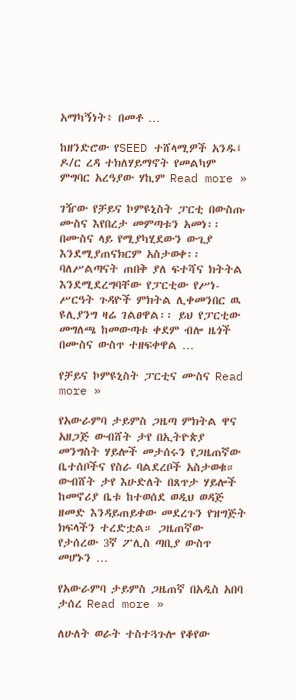አማካኝነት፥ በመቶ …

ከዘንድሮው የSEED ተሸላሚዎች አንዱ፤ ዶ/ር ረዳ ተክለሃይማኖት የመልካም ምግባር አረዓያው ሃኪም Read more »

ገዥው የቻይና ኮምዩኒስት ፓርቲ በውስጡ ሙስና እየበረታ መምጣቱን አመነ፡፡ በሙስና ላይ የሚያካሂደውን ውጊያ እንደሚያጠናክርም አስታወቀ፡፡ ባለሥልጣናት ጠበቅ ያለ ፍተሻና ክትትል እንደሚደረግባቸው የፓርቲው የሥነ-ሥርዓት ጉዳዮች ምክትል ሊቀመንበር ዉ ዩሊያንግ ዛሬ ገልፀዋል፡፡ ይህ የፓርቲው መግለጫ ከመውጣቱ ቀደም ብሎ ዜጎች በሙስና ውስጥ ተዘፍቀዋል …

የቻይና ኮምዩኒስት ፓርቲና ሙስና Read more »

የአውራምባ ታይምስ ጋዜጣ ምክትል ዋና አዘጋጅ ውብሸት ታየ በኢትዮጵያ መንግስት ሃይሎች መታሰሩን የጋዜጠኛው ቤተሰቦችና የስራ ባልደረቦች አስታወቁ። ውብሸት ታየ እሁድለት በጸጥታ ሃይሎች ከመኖሪያ ቤቱ ከተወሰደ ወዲህ ወዳጅ ዘመድ እንዳይጠይቀው መደረጉን የዝግጅት ክፍላችን ተረድቷል። ጋዜጠኛው የታሰረው 3ኛ ፖሊስ ጣቢያ ውስጥ መሆኑን …

የአውራምባ ታይምስ ጋዜጠኛ በአዲስ አበባ ታሰረ Read more »

ለሁለት ወራት ተስተጓጉሎ የቆየው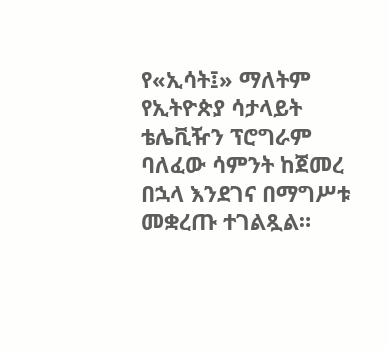የ«ኢሳት፤» ማለትም የኢትዮጵያ ሳታላይት ቴሌቪዥን ፕሮግራም ባለፈው ሳምንት ከጀመረ በኋላ እንደገና በማግሥቱ መቋረጡ ተገልጿል።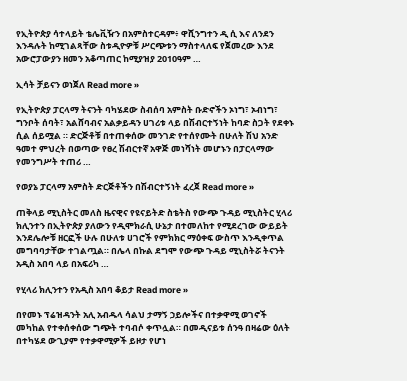የኢትዮጵያ ሳተላይት ቴሌቪዥን በአምስተርዳም፥ ዋሺንግተን ዲ ሲ እና ለንደን እንዳሉት ከሚገልጻቸው ስቱዲዮዎቹ ሥርጭቱን ማስተላለፍ የጀመረው እንደ አውሮፓውያን ዘመን አቆጣጠር ከሚያዝያ 2010ዓም …

ኢሳት ቻይናን ወነጀለ Read more »

የኢትዮጵያ ፓርላማ ትናንት ባካሄደው ስብሰባ አምስት ቡድኖችን ኦነግ፣ ኦብነግ፣ ግንቦት ሰባት፣ አልሸባብና አልቃይዳን ሀገሪቱ ላይ በሽብርተኝነት ከባድ ስጋት የደቀኑ ሲል ሰይሟል ። ድርጅቶቹ በተጠቀሰው መንገድ የተሰየሙት በሁለት ሽህ አንድ ዓመተ ምህረት በወጣው የፀረ ሽብርተኛ አዋጅ መነሻነት መሆኑን በፓርላማው የመንግሥት ተጠሪ …

የወያኔ ፓርላማ አምስት ድርጅቶችን በሽብርተኝነት ፈረጀ Read more »

ጠቅላይ ሚኒስትር መለስ ዜናዊና የዩናይትድ ስቴትስ የውጭ ጉዳይ ሚኒስትር ሂላሪ ክሊንተን በኢትዮጵያ ያለውን የዲሞክራሲ ሁኔታ በተመለከተ የሚደረገው ውይይት እንደሌሎቹ ዘርፎች ሁሉ በሁለቱ ሀገሮች የምክክር ማዕቀፍ ውስጥ እንዲቀጥል መግባባታቸው ተገልጧል። በሌላ በኩል ደግሞ የውጭ ጉዳይ ሚኒስትሯ ትናንት አዲስ አበባ ላይ በአፍሪካ …

የሂላሪ ክሊንተን የአዲስ አበባ ቆይታ Read more »

በየመኑ ፕሬዝዳንት አሊ አብዱላ ሳልህ ታማኝ ኃይሎችና በተቃዋሚ ወገኖች መካከል የተቀሰቀሰው ግጭት ተባብሶ ቀጥሏል። በመዲናይቱ ሰንዓ በዛሬው ዕለት በተካሄደ ውጊያም የተቃዋሚዎች ይዞታ የሆነ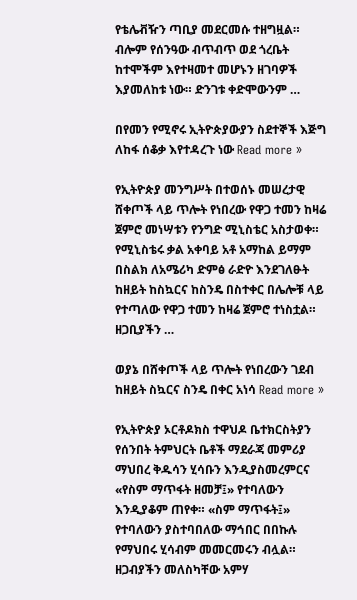የቴሌቭዥን ጣቢያ መደርመሱ ተዘግዟል። ብሎም የሰንዓው ብጥብጥ ወደ ጎረቤት ከተሞችም እየተዛመተ መሆኑን ዘገባዎች እያመለከቱ ነው። ድንገቱ ቀድሞውንም …

በየመን የሚኖሩ ኢትዮጵያውያን ስደተኞች እጅግ ለከፋ ሰቆቃ እየተዳረጉ ነው Read more »

የኢትዮጵያ መንግሥት በተወሰኑ መሠረታዊ ሸቀጦች ላይ ጥሎት የነበረው የዋጋ ተመን ከዛሬ ጀምሮ መነሣቱን የንግድ ሚኒስቴር አስታወቀ። የሚኒስቴሩ ቃል አቀባይ አቶ አማከል ይማም በስልክ ለአሜሪካ ድምፅ ራድዮ እንደገለፁት ከዘይት ከስኳርና ከስንዴ በስተቀር በሌሎቹ ላይ የተጣለው የዋጋ ተመን ከዛሬ ጀምሮ ተነስቷል። ዘጋቢያችን …

ወያኔ በሸቀጦች ላይ ጥሎት የነበረውን ገደብ ከዘይት ስኳርና ስንዴ በቀር አነሳ Read more »

የኢትዮጵያ ኦርቶዶክስ ተዋህዶ ቤተክርስትያን የሰንበት ትምህርት ቤቶች ማደራጃ መምሪያ ማህበረ ቅዱሳን ሂሳቡን እንዲያስመረምርና «የስም ማጥፋት ዘመቻ፤» የተባለውን እንዲያቆም ጠየቀ። «ስም ማጥፋት፤» የተባለውን ያስተባበለው ማኅበር በበኩሉ የማህበሩ ሂሳብም መመርመሩን ብሏል። ዘጋብያችን መለስካቸው አምሃ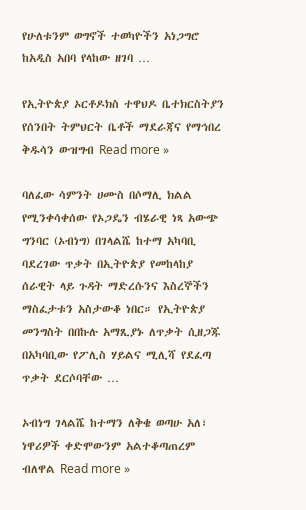የሁለቱንም ወግኖች ተወካዮችን አነጋግሮ ከአዲስ አበባ የላከው ዘገባ …

የኢትዮጵያ ኦርቶዶክስ ተዋህዶ ቤተክርስትያን የሰንበት ትምህርት ቤቶች ማደራጃና የማኅበረ ቅዱሳን ውዝግብ Read more »

ባለፈው ሳምንት ሀሙስ በሶማሊ ክልል የሚንቀሳቀሰው የኦጋዴን ብሄራዊ ነጻ አውጭ ግንባር (ኦብነግ) በገላልሼ ከተማ አካባቢ ባደረገው ጥቃት በኢትዮጵያ የመከላከያ ሰራዊት ላይ ጉዳት ማድረሱንና እስረኞችን ማስፈታቱን አስታውቆ ነበር። የኢትዮጵያ መንግስት በበኩሉ አማጺያኑ ለጥቃት ሲዘጋጁ በአካባቢው የፖሊስ ሃይልና ሚሊሻ የደፈጣ ጥቃት ደርሶባቸው …

ኦብነግ ገላልሼ ከተማን ለቅቄ ወጣሁ አለ፣ ነዋሪዎች ቀድሞውንም አልተቆጣጠረም ብለዋል Read more »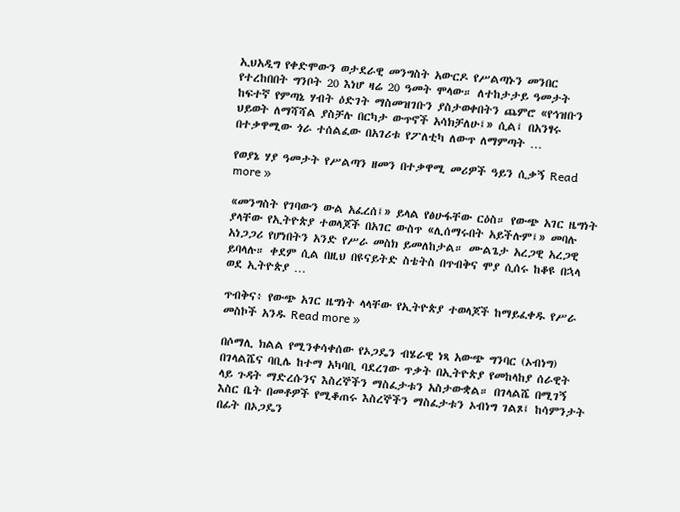ኢህአዲግ የቀድሞውን ወታደራዊ መንግስት አውርዶ የሥልጣኑን መንበር የተረከበበት ግንቦት 20 እነሆ ዛሬ 20 ዓመት ሞላው። ለተከታታይ ዓመታት ከፍተኛ የምጣኔ ሃብት ዕድገት ማስመዝገቡን ያስታወቀበትን ጨምሮ «የኅዝቡን ህይወት ለማሻሻል ያስቻሉ በርካታ ውጥኖች አሳክቻለሁ፤» ሲል፤ በአንፃሩ በተቃዋሚው ጎራ ተሰልፈው በአገሪቱ የፖለቲካ ለውጥ ለማምጣት …

የወያኔ ሃያ ዓመታት የሥልጣን ዘመን በተቃዋሚ መሪዎች ዓይን ሲቃኝ Read more »

«መንግስት የገባውን ውል አፈረሰ፤» ይላል የፅሁፋቸው ርዕስ። የውጭ አገር ዜግነት ያላቸው የኢትዮጵያ ተወላጆች በአገር ውስጥ «ሊሰማሩበት አይችሉም፤» መባሉ አነጋጋሪ የሆነበትን አንድ የሥራ መስክ ይመለከታል። ሙልጌታ አረጋዊ አረጋዊ ይባላሉ። ቀደም ሲል በዚህ በዩናይትድ ስቴትስ በጥብቅና ሞያ ሲሰሩ ከቆዩ በኋላ ወደ ኢትዮጵያ …

ጥብቅና፥ የውጭ አገር ዜግነት ላላቸው የኢትዮጵያ ተወላጆች ከማይፈቀዱ የሥራ መስኮች አንዱ Read more »

በሶማሊ ክልል የሚንቀሳቀሰው የኦጋዴን ብሄራዊ ነጻ አውጭ ግንባር (ኦብነግ) በገላልሼና ባቢሌ ከተማ አካባቢ ባደረገው ጥቃት በኢትዮጵያ የመከላከያ ሰራዊት ላይ ጉዳት ማድረሱንና እስረኞችን ማስፈታቱን አስታውቋል። በገላልሼ በሚገኝ እስር ቤት በመቶዎች የሚቆጠሩ እስረኞችን ማስፈታቱን ኦብነግ ገልጾ፤ ከሳምንታት በፊት በኦጋዴን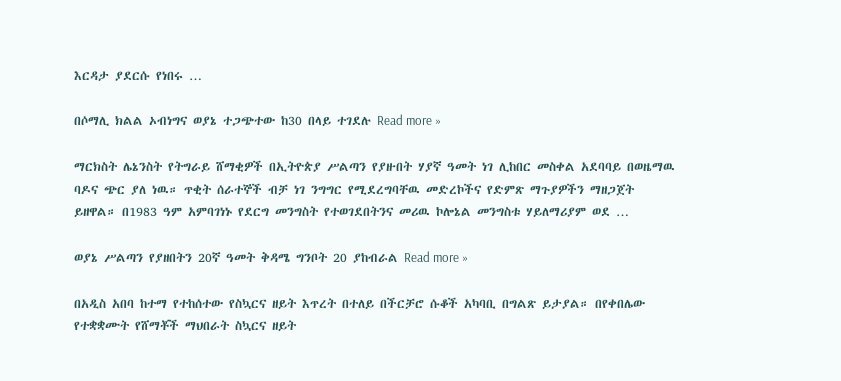እርዳታ ያደርሱ የነበሩ …

በሶማሊ ክልል ኦብነግና ወያኔ ተጋጭተው ከ30 በላይ ተገደሉ Read more »

ማርክስት ሌኔንስት የትግራይ ሸማቂዎች በኢትዮጵያ ሥልጣን የያዙበት ሃያኛ ዓመት ነገ ሊከበር መስቀል አደባባይ በወዜማዉ ባዶና ጭር ያለ ነዉ። ጥቂት ሰራተኞች ብቻ ነገ ንግግር የሚደረግባቸዉ መድረኮችና የድምጽ ማጉያዎችን ማዘጋጀት ይዘዋል። በ1983 ዓም አምባገነኑ የደርግ መንግስት የተወገደበትንና መሪዉ ኮሎኔል መንግስቱ ሃይለማሪያም ወደ …

ወያኔ ሥልጣን የያዘበትን 20ኛ ዓመት ቅዳሜ ግንቦት 20 ያከብራል Read more »

በአዲስ አበባ ከተማ የተከሰተው የስኳርና ዘይት እጥረት በተለይ በችርቻሮ ሱቆች አካባቢ በግልጽ ይታያል። በየቀበሌው የተቋቋሙት የሸማቾች ማህበራት ስኳርና ዘይት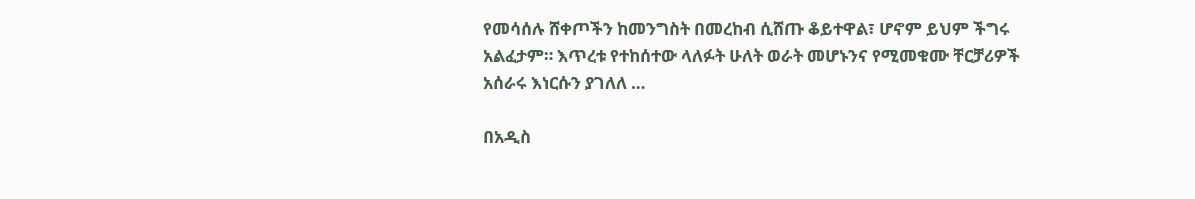የመሳሰሉ ሸቀጦችን ከመንግስት በመረከብ ሲሸጡ ቆይተዋል፣ ሆኖም ይህም ችግሩ አልፈታም። እጥረቱ የተከሰተው ላለፉት ሁለት ወራት መሆኑንና የሚመቁሙ ቸርቻሪዎች አሰራሩ እነርሱን ያገለለ …

በአዲስ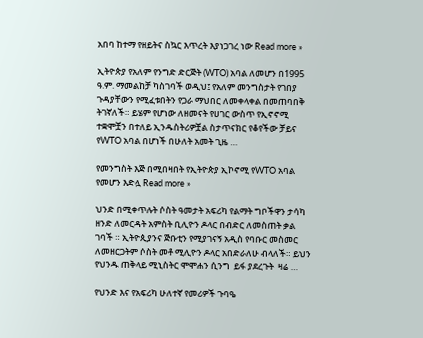አበባ ከተማ የዘይትና ስኳር እጥረት እያነጋገረ ነው Read more »

ኢትዮጵያ የአለም የንግድ ድርጅት (WTO) አባል ለመሆን በ1995 ዓ.ም. ማመልከቻ ካስገባች ወዲህ፤ የአለም መንግስታት የገበያ ጉዳያቸውን የሚፈቱበትን የጋራ ማህበር ለመቀላቀል በመጠባበቅ ትገኛለች። ይሄም የሆነው ለዘመናት የሀገር ውስጥ የኢኖኖሚ ተቋሞቿን በተለይ ኢንዱስትሪዎቿል ስታጥናክር የቆየችው ቻይና የWTO አባል በሆነች በሁለት አመት ጊዜ …

የመንግስት እጅ በሚበዛበት የኢትዮጵያ ኢኮኖሚ የWTO አባል የመሆን እድሏ Read more »

ህንድ በሚቀጥሉት ሶስት ዓመታት አፍሪካ የልማት ግቦችዋን ታሳካ ዘንድ ለመርዳት አምስት ቢሊዮን ዶላር በብድር ለመስጠት ቃል ገባች ። ኢትዮጲያንና ጅቡቲን የሚያገናኝ አዲስ የባቡር መስመር ለመዘርጋትም ሶስት መቶ ሚሊዮን ዶላር አበድራለሁ ብላለች። ይህን የህንዱ ጠቅላይ ሚኒስትር ሞሞሐን ሲንግ  ይፋ ያደረጉት  ዛሬ …

የህንድ እና የአፍሪካ ሁለተኛ የመሪዎች ጉባዔ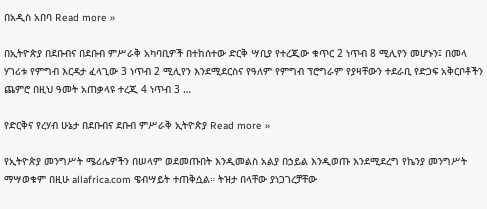በአዲስ አበባ Read more »

በኢትዮጵያ በደቡብና በደቡብ ምሥራቅ አካባቢዎች በተከሰተው ድርቅ ሣቢያ የተረጂው ቁጥር 2 ነጥብ 8 ሚሊየን መሆኑን፤ በመላ ሃገሪቱ የምግብ እርዳታ ፈላጊው 3 ነጥብ 2 ሚሊየን እንደሚደርስና የዓለም የምግብ ፕሮግራም የያዛቸውን ተደራቢ የድጋፍ አቅርቦቶችን ጨምሮ በዚህ ዓመት አጠቃላዩ ተረጂ 4 ነጥብ 3 …

የድርቅና የረሃብ ሁኔታ በደቡብና ደቡብ ምሥራቅ ኢትዮጵያ Read more »

የኢትዮጵያ መንግሥት ሜሪሌዎችን በሠላም ወደመጡበት እንዲመልስ አልያ በኃይል እንዲወጡ እንደሚደረግ የኬንያ መንግሥት ማሣወቁም በዚሁ allafrica.com ዌብሣይት ተጠቅሷል። ትዝታ በላቸው ያነጋገረቻቸው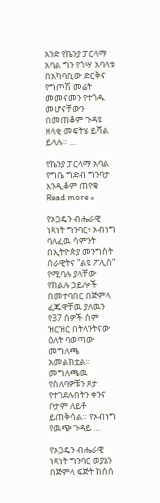አንድ የኬንያ ፓርላማ አባል ግን የጎሣ አባላቱ በአካባቢው ድርቅና የግጦሽ መሬት መመናመን የተጎዱ መሆናቸውን በመጠቆም ጉዳዩ ዘላቂ መፍትሄ ይሻል ይላሉ። …

የኬንያ ፓርላማ አባል የግቤ ግድብ ግንባታ እንዲቆም ጠየቁ Read more »

የኦጋዴን ብሔራዊ ነጻነት ግንባር፥ ኦብነግ ባለፈዉ ሳምንት በኢትዮጵያ መንግስት ሰራዊትና ”ልዩ ፖሊስ” የሚባሉ ያላቸው የክልሉ ኃይሎች በመተባበር በጅምላ ፈጁዋቸዉ ያለዉን የ37 ሰዎች ስም ዝርዝር በትላንትናው ዕለት ባወጣው መግለጫ አመልክቷል። መግለጫዉ የሰለባዎቹን ጾታ የተገደሉበትን ቀንና ቦታም ለይቶ ይጠቅሳል። የኦብነግ የዉጭ ጉዳይ …

የኦጋዴን ብሔራዊ ነጻነት ግንባር ወያኔን በጅምላ ፍጅት ከሰሰ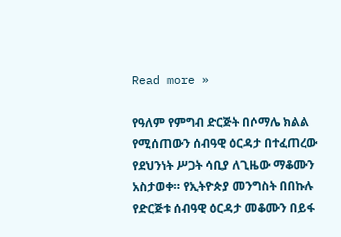Read more »

የዓለም የምግብ ድርጅት በሶማሌ ክልል የሚሰጠውን ሰብዓዊ ዕርዳታ በተፈጠረው የደህንነት ሥጋት ሳቢያ ለጊዜው ማቆሙን አስታወቀ። የኢትዮጵያ መንግስት በበኩሉ የድርጅቱ ሰብዓዊ ዕርዳታ መቆሙን በይፋ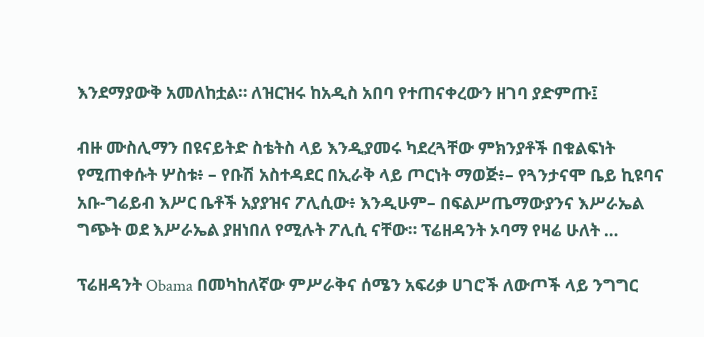እንደማያውቅ አመለከቷል። ለዝርዝሩ ከአዲስ አበባ የተጠናቀረውን ዘገባ ያድምጡ፤

ብዙ ሙስሊማን በዩናይትድ ስቴትስ ላይ እንዲያመሩ ካደረጓቸው ምክንያቶች በቁልፍነት የሚጠቀሱት ሦስቱ፥ – የቡሽ አስተዳደር በኢራቅ ላይ ጦርነት ማወጅ፥– የጓንታናሞ ቤይ ኪዩባና አቡ-ግሬይብ እሥር ቤቶች አያያዝና ፖሊሲው፥ እንዲሁም– በፍልሥጤማውያንና እሥራኤል ግጭት ወደ እሥራኤል ያዘነበለ የሚሉት ፖሊሲ ናቸው። ፕሬዘዳንት ኦባማ የዛሬ ሁለት …

ፕሬዘዳንት Obama በመካከለኛው ምሥራቅና ሰሜን አፍሪቃ ሀገሮች ለውጦች ላይ ንግግር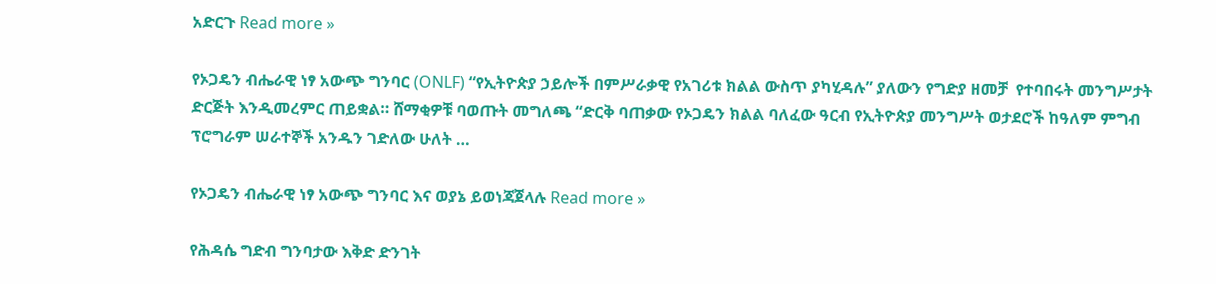አድርጉ Read more »

የኦጋዴን ብሔራዊ ነፃ አውጭ ግንባር (ONLF) “የኢትዮጵያ ኃይሎች በምሥራቃዊ የአገሪቱ ክልል ውስጥ ያካሂዳሉ” ያለውን የግድያ ዘመቻ  የተባበሩት መንግሥታት ድርጅት እንዲመረምር ጠይቋል። ሸማቂዎቹ ባወጡት መግለጫ “ድርቅ ባጠቃው የኦጋዴን ክልል ባለፈው ዓርብ የኢትዮጵያ መንግሥት ወታደሮች ከዓለም ምግብ ፕሮግራም ሠራተኞች አንዱን ገድለው ሁለት …

የኦጋዴን ብሔራዊ ነፃ አውጭ ግንባር እና ወያኔ ይወነጃጀላሉ Read more »

የሕዳሴ ግድብ ግንባታው እቅድ ድንገት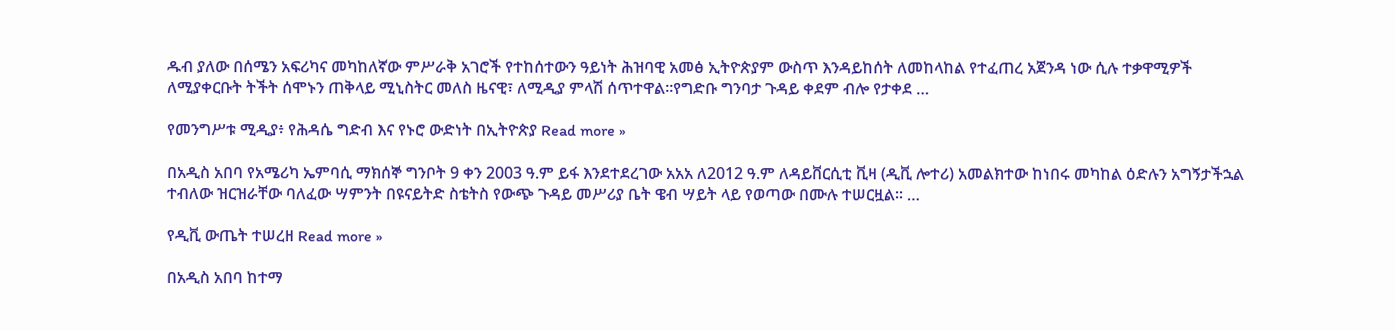ዱብ ያለው በሰሜን አፍሪካና መካከለኛው ምሥራቅ አገሮች የተከሰተውን ዓይነት ሕዝባዊ አመፅ ኢትዮጵያም ውስጥ እንዳይከሰት ለመከላከል የተፈጠረ አጀንዳ ነው ሲሉ ተቃዋሚዎች ለሚያቀርቡት ትችት ሰሞኑን ጠቅላይ ሚኒስትር መለስ ዜናዊ፣ ለሚዲያ ምላሽ ሰጥተዋል።የግድቡ ግንባታ ጉዳይ ቀደም ብሎ የታቀደ …

የመንግሥቱ ሚዲያ፥ የሕዳሴ ግድብ እና የኑሮ ውድነት በኢትዮጵያ Read more »

በአዲስ አበባ የአሜሪካ ኤምባሲ ማክሰኞ ግንቦት 9 ቀን 2003 ዓ.ም ይፋ እንደተደረገው አአአ ለ2012 ዓ.ም ለዳይቨርሲቲ ቪዛ (ዲቪ ሎተሪ) አመልክተው ከነበሩ መካከል ዕድሉን አግኝታችኋል ተብለው ዝርዝራቸው ባለፈው ሣምንት በዩናይትድ ስቴትስ የውጭ ጉዳይ መሥሪያ ቤት ዌብ ሣይት ላይ የወጣው በሙሉ ተሠርዟል፡፡ …

የዲቪ ውጤት ተሠረዘ Read more »

በአዲስ አበባ ከተማ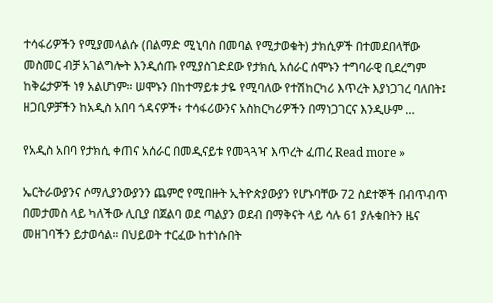ተሳፋሪዎችን የሚያመላልሱ (በልማድ ሚኒባስ በመባል የሚታወቁት) ታክሲዎች በተመደበላቸው መስመር ብቻ አገልግሎት እንዲሰጡ የሚያስገድደው የታክሲ አሰራር ሰሞኑን ተግባራዊ ቢደረግም ከቅሬታዎች ነፃ አልሆነም። ሠሞኑን በከተማይቱ ታዬ የሚባለው የተሽከርካሪ እጥረት እያነጋገረ ባለበት፤ ዘጋቢዎቻችን ከአዲስ አበባ ጎዳናዎች፥ ተሳፋሪውንና አስከርካሪዎችን በማነጋገርና እንዲሁም …

የአዲስ አበባ የታክሲ ቀጠና አሰራር በመዲናይቱ የመጓጓዣ እጥረት ፈጠረ Read more »

ኤርትራውያንና ሶማሊያንውያንን ጨምሮ የሚበዙት ኢትዮጵያውያን የሆኑባቸው 72 ስደተኞች በብጥብጥ በመታመስ ላይ ካለችው ሊቢያ በጀልባ ወደ ጣልያን ወደብ በማቅናት ላይ ሳሉ 61 ያሉቁበትን ዜና መዘገባችን ይታወሳል። በህይወት ተርፈው ከተነሱበት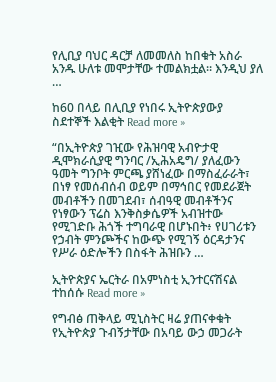የሊቢያ ባህር ዳርቻ ለመመለስ ከበቁት አስራ አንዱ ሁለቱ መሞታቸው ተመልክቷል። እንዲህ ያለ …

ከ60 በላይ በሊቢያ የነበሩ ኢትዮጵያውያ ስደተኞች እልቂት Read more »

“በኢትዮጵያ ገዢው የሕዝባዊ አብዮታዊ ዲሞክራሲያዊ ግንባር /ኢሕአዴግ/ ያለፈውን ዓመት ግንቦት ምርጫ ያሸነፈው በማስፈራራት፣ በነፃ የመሰብሰብ ወይም በማኅበር የመደራጀት መብቶችን በመገደብ፣ ሰብዓዊ መብቶችንና የነፃውን ፕሬስ እንቅስቃሴዎች አብዝተው የሚገድቡ ሕጎች ተግባራዊ በሆኑበት፥ የሀገሪቱን የኃብት ምንጮችና ከውጭ የሚገኝ ዕርዳታንና የሥራ ዕድሎችን በስፋት ሕዝቡን …

ኢትዮጵያና ኤርትራ በአምነስቲ ኢንተርናሽናል ተከሰሱ Read more »

የግብፅ ጠቅላይ ሚኒስትር ዛሬ ያጠናቀቁት የኢትዮጵያ ጉብኝታቸው በአባይ ውኃ መጋራት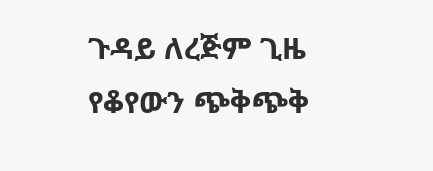ጉዳይ ለረጅም ጊዜ የቆየውን ጭቅጭቅ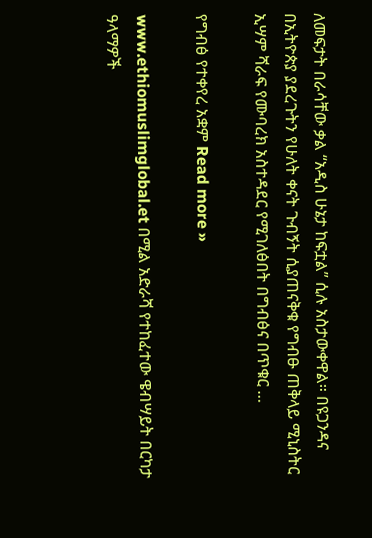ለመፍታት በራሳቸው ቃል “አዲስ ሁኔታ ከፍቷል” ሲሉ አስታውቀዋል። በዩጋንዳና በኢትዮጵያ ያደረጉትን የሁለት ቀናት ጉብኝት ሲያጠናቅቁ የግብፁ ጠቅላይ ሚኒስትር ኢሣም ሻራፍ የሙባረክ አስተዳደር የሚገለፅበት በግብፅና በጥቁር …

የግብፅ የተቀየረ አቋም Read more »

www.ethiomuslimglobal.et በሚል አድራሻ የተከፈተው ዌብሣይት በርካታ ዓላማዎች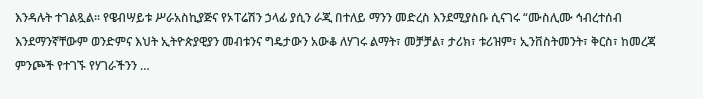እንዳሉት ተገልጿል፡፡ የዌብሣይቱ ሥራአስኪያጅና የኦፐሬሽን ኃላፊ ያሲን ራጂ በተለይ ማንን መድረስ እንደሚያስቡ ሲናገሩ “ሙስሊሙ ኅብረተሰብ እንደማንኛቸውም ወንድምና እህት ኢትዮጵያዊያን መብቱንና ግዴታውን አውቆ ለሃገሩ ልማት፣ መቻቻል፣ ታሪክ፣ ቱሪዝም፣ ኢንቨስትመንት፣ ቅርስ፣ ከመረጃ ምንጮች የተገኙ የሃገራችንን …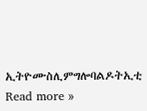ኢትዮሙስሊምግሎባልዶትኢቲ Read more »